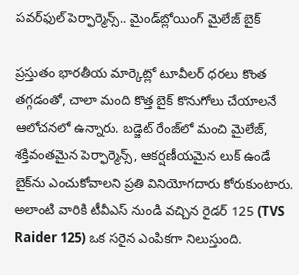పవర్‌ఫుల్ పెర్ఫార్మెన్స్.. మైండ్‌బ్లోయింగ్ మైలేజ్ బైక్

ప్రస్తుతం భారతీయ మార్కెట్లో టూవీలర్ ధరలు కొంత తగ్గడంతో, చాలా మంది కొత్త బైక్ కొనుగోలు చేయాలనే ఆలోచనలో ఉన్నారు. బడ్జెట్ రేంజ్‌లో మంచి మైలేజ్, శక్తివంతమైన పెర్ఫార్మెన్స్, ఆకర్షణీయమైన లుక్ ఉండే బైక్‌ను ఎంచుకోవాలని ప్రతి వినియోగదారు కోరుకుంటారు. అలాంటి వారికి టీవీఎస్ నుండి వచ్చిన రైడర్ 125 (TVS Raider 125) ఒక సరైన ఎంపికగా నిలుస్తుంది.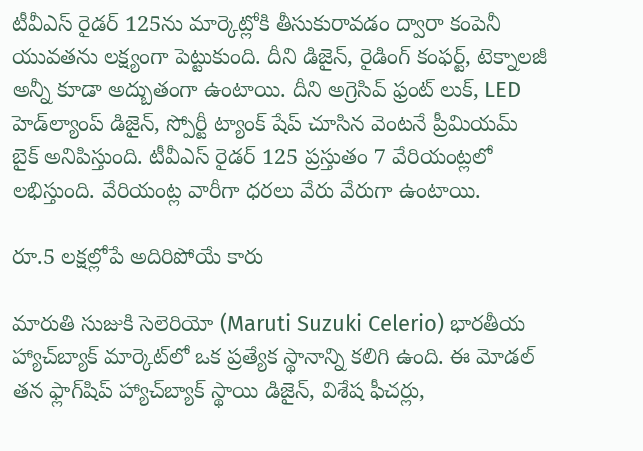టీవీఎస్ రైడర్ 125ను మార్కెట్లోకి తీసుకురావడం ద్వారా కంపెనీ యువతను లక్ష్యంగా పెట్టుకుంది. దీని డిజైన్, రైడింగ్ కంఫర్ట్, టెక్నాలజీ అన్నీ కూడా అద్బుతంగా ఉంటాయి. దీని అగ్రెసివ్ ఫ్రంట్ లుక్, LED హెడ్‌ల్యాంప్ డిజైన్, స్పోర్టీ ట్యాంక్ షేప్ చూసిన వెంటనే ప్రీమియమ్ బైక్ అనిపిస్తుంది. టీవీఎస్ రైడర్ 125 ప్రస్తుతం 7 వేరియంట్లలో లభిస్తుంది. వేరియంట్ల వారీగా ధరలు వేరు వేరుగా ఉంటాయి.

రూ.5 లక్షల్లోపే అదిరిపోయే కారు

మారుతి సుజుకి సెలెరియో (Maruti Suzuki Celerio) భారతీయ హ్యాచ్‌బ్యాక్ మార్కెట్‌లో ఒక ప్రత్యేక స్థానాన్ని కలిగి ఉంది. ఈ మోడల్ తన ఫ్లాగ్‌షిప్ హ్యాచ్‌బ్యాక్ స్థాయి డిజైన్, విశేష ఫీచర్లు,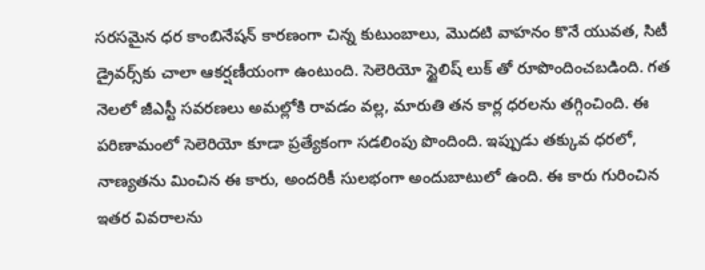సరసమైన ధర కాంబినేషన్ కారణంగా చిన్న కుటుంబాలు, మొదటి వాహనం కొనే యువత, సిటీ డ్రైవర్స్‌కు చాలా ఆకర్షణీయంగా ఉంటుంది. సెలెరియో స్టైలిష్ లుక్ తో రూపొందించబడింది. గత నెలలో జీఎస్టీ సవరణలు అమల్లోకి రావడం వల్ల, మారుతి తన కార్ల ధరలను తగ్గించింది. ఈ పరిణామంలో సెలెరియో కూడా ప్రత్యేకంగా సడలింపు పొందింది. ఇప్పుడు తక్కువ ధరలో, నాణ్యతను మించిన ఈ కారు, అందరికీ సులభంగా అందుబాటులో ఉంది. ఈ కారు గురించిన ఇతర వివరాలను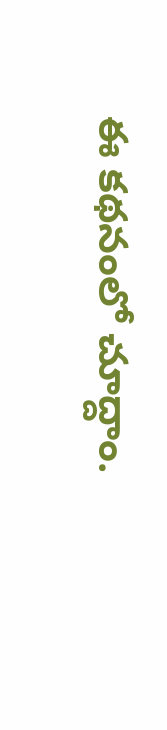ఈ కథనంలో చూద్దాం.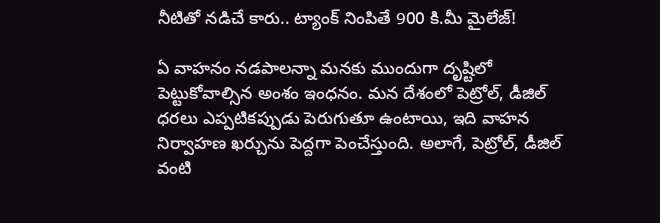నీటితో నడిచే కారు.. ట్యాంక్ నింపితే 900 కి.మీ మైలేజ్!

ఏ వాహనం నడపాలన్నా మనకు ముందుగా దృష్టిలో పెట్టుకోవాల్సిన అంశం ఇంధనం. మన దేశంలో పెట్రోల్, డీజిల్ ధరలు ఎప్పటికప్పుడు పెరుగుతూ ఉంటాయి, ఇది వాహన నిర్వాహణ ఖర్చును పెద్దగా పెంచేస్తుంది. అలాగే, పెట్రోల్, డీజిల్ వంటి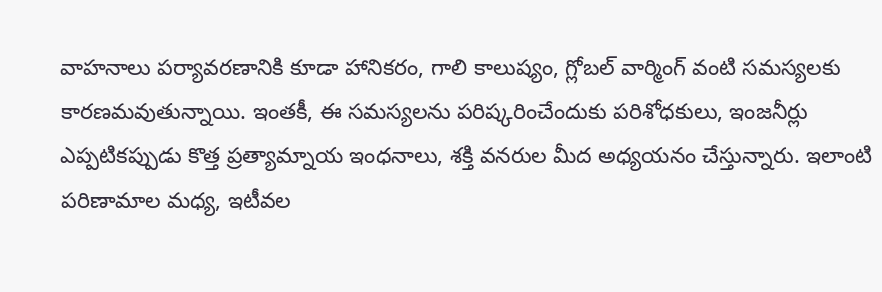వాహనాలు పర్యావరణానికి కూడా హానికరం, గాలి కాలుష్యం, గ్లోబల్ వార్మింగ్ వంటి సమస్యలకు కారణమవుతున్నాయి. ఇంతకీ, ఈ సమస్యలను పరిష్కరించేందుకు పరిశోధకులు, ఇంజనీర్లు ఎప్పటికప్పుడు కొత్త ప్రత్యామ్నాయ ఇంధనాలు, శక్తి వనరుల మీద అధ్యయనం చేస్తున్నారు. ఇలాంటి పరిణామాల మధ్య, ఇటీవల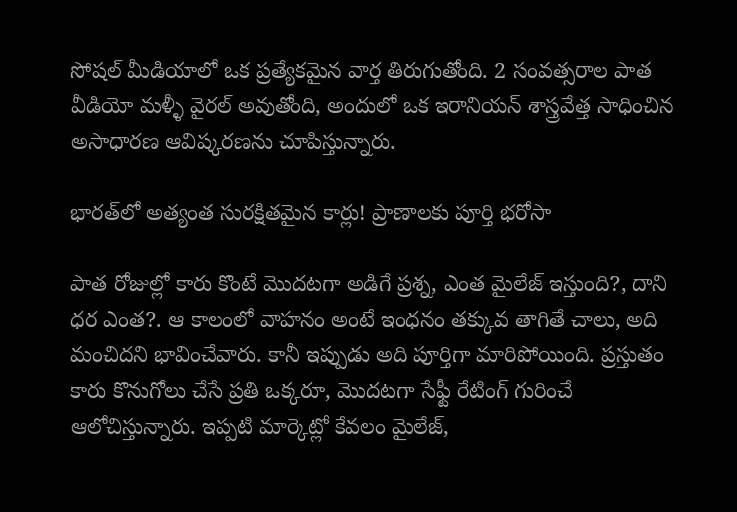సోషల్ మీడియాలో ఒక ప్రత్యేకమైన వార్త తిరుగుతోంది. 2 సంవత్సరాల పాత వీడియో మళ్ళీ వైరల్ అవుతోంది, అందులో ఒక ఇరానియన్ శాస్త్రవేత్త సాధించిన అసాధారణ ఆవిష్కరణను చూపిస్తున్నారు.

భారత్‌లో అత్యంత సురక్షితమైన కార్లు! ప్రాణాలకు పూర్తి భరోసా

పాత రోజుల్లో కారు కొంటే మొదటగా అడిగే ప్రశ్న, ఎంత మైలేజ్ ఇస్తుంది?, దాని ధర ఎంత?. ఆ కాలంలో వాహనం అంటే ఇంధనం తక్కువ తాగితే చాలు, అది మంచిదని భావించేవారు. కానీ ఇప్పుడు అది పూర్తిగా మారిపోయింది. ప్రస్తుతం కారు కొనుగోలు చేసే ప్రతి ఒక్కరూ, మొదటగా సేఫ్టీ రేటింగ్ గురించే ఆలోచిస్తున్నారు. ఇప్పటి మార్కెట్లో కేవలం మైలేజ్,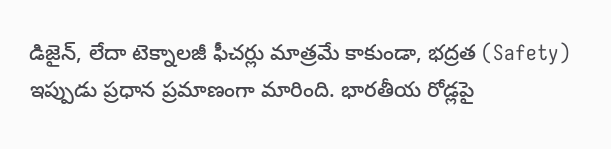డిజైన్, లేదా టెక్నాలజీ ఫీచర్లు మాత్రమే కాకుండా, భద్రత (Safety) ఇప్పుడు ప్రధాన ప్రమాణంగా మారింది. భారతీయ రోడ్లపై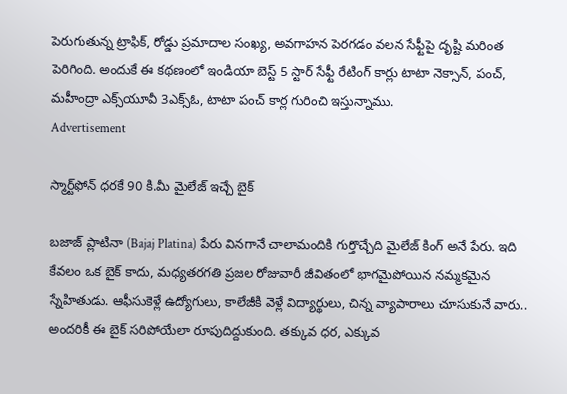పెరుగుతున్న ట్రాఫిక్, రోడ్డు ప్రమాదాల సంఖ్య, అవగాహన పెరగడం వలన సేఫ్టీపై దృష్టి మరింత పెరిగింది. అందుకే ఈ కథణంలో ఇండియా బెస్ట్ 5 స్టార్ సేఫ్టీ రేటింగ్ కార్లు టాటా నెక్సాన్, పంచ్, మహీంద్రా ఎక్స్‌యూవీ 3ఎక్స్ఓ, టాటా పంచ్ కార్ల గురించి ఇస్తున్నాము.
Advertisement

స్మార్ట్‌ఫోన్ ధరకే 90 కి.మీ మైలేజ్ ఇచ్చే బైక్

బజాజ్ ప్లాటినా (Bajaj Platina) పేరు వినగానే చాలామందికి గుర్తొచ్చేది మైలేజ్ కింగ్ అనే పేరు. ఇది కేవలం ఒక బైక్ కాదు, మధ్యతరగతి ప్రజల రోజువారీ జీవితంలో భాగమైపోయిన నమ్మకమైన స్నేహితుడు. ఆఫీసుకెళ్లే ఉద్యోగులు, కాలేజీకి వెళ్లే విద్యార్థులు, చిన్న వ్యాపారాలు చూసుకునే వారు.. అందరికీ ఈ బైక్ సరిపోయేలా రూపుదిద్దుకుంది. తక్కువ ధర, ఎక్కువ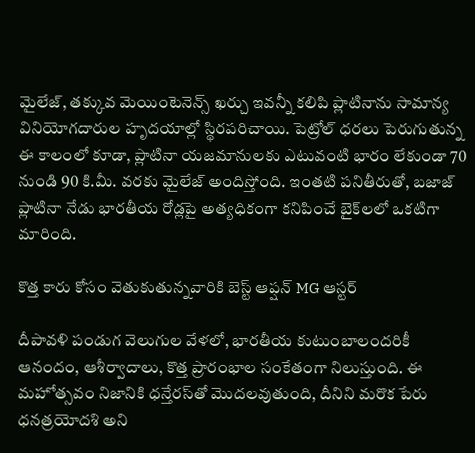మైలేజ్, తక్కువ మెయింటెనెన్స్ ఖర్చు ఇవన్నీ కలిపి ప్లాటినాను సామాన్య వినియోగదారుల హృదయాల్లో స్థిరపరిచాయి. పెట్రోల్ ధరలు పెరుగుతున్న ఈ కాలంలో కూడా, ప్లాటినా యజమానులకు ఎటువంటి భారం లేకుండా 70 నుండి 90 కి.మీ. వరకు మైలేజ్ అందిస్తోంది. ఇంతటి పనితీరుతో, బజాజ్ ప్లాటినా నేడు భారతీయ రోడ్లపై అత్యధికంగా కనిపించే బైక్‌లలో ఒకటిగా మారింది.

కొత్త కారు కోసం వెతుకుతున్నవారికి బెస్ట్ ఆప్షన్ MG ఆస్టర్

దీపావళి పండుగ వెలుగుల వేళలో, భారతీయ కుటుంబాలందరికీ ఆనందం, ఆశీర్వాదాలు, కొత్త ప్రారంభాల సంకేతంగా నిలుస్తుంది. ఈ మహోత్సవం నిజానికి ధన్తేరస్‌తో మొదలవుతుంది, దీనిని మరొక పేరు ధనత్రయోదశి అని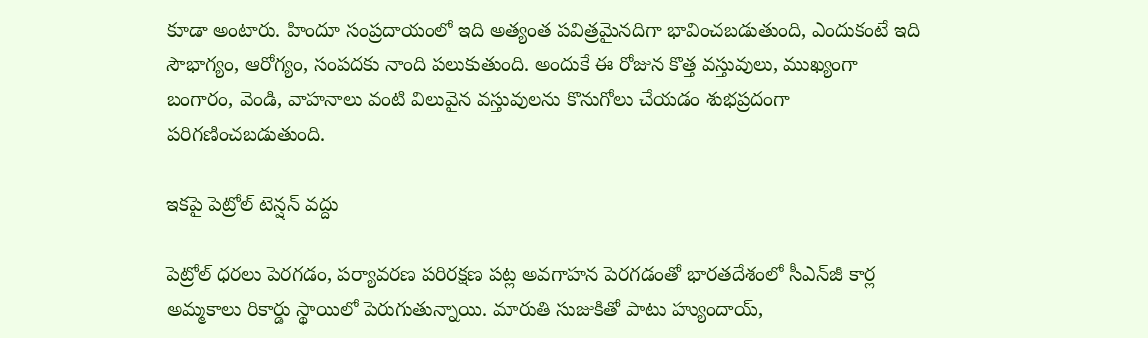కూడా అంటారు. హిందూ సంప్రదాయంలో ఇది అత్యంత పవిత్రమైనదిగా భావించబడుతుంది, ఎందుకంటే ఇది సౌభాగ్యం, ఆరోగ్యం, సంపదకు నాంది పలుకుతుంది. అందుకే ఈ రోజున కొత్త వస్తువులు, ముఖ్యంగా బంగారం, వెండి, వాహనాలు వంటి విలువైన వస్తువులను కొనుగోలు చేయడం శుభప్రదంగా పరిగణించబడుతుంది.

ఇకపై పెట్రోల్ టెన్షన్ వద్దు

పెట్రోల్ ధరలు పెరగడం, పర్యావరణ పరిరక్షణ పట్ల అవగాహన పెరగడంతో భారతదేశంలో సీఎన్‌జీ కార్ల అమ్మకాలు రికార్డు స్థాయిలో పెరుగుతున్నాయి. మారుతి సుజుకితో పాటు హ్యుందాయ్,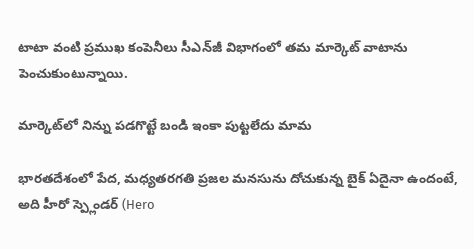టాటా వంటి ప్రముఖ కంపెనీలు సీఎన్‌జీ విభాగంలో తమ మార్కెట్ వాటాను పెంచుకుంటున్నాయి.

మార్కెట్‌లో నిన్ను పడగొట్టే బండి ఇంకా పుట్టలేదు మామ

భారతదేశంలో పేద, మధ్యతరగతి ప్రజల మనసును దోచుకున్న బైక్ ఏదైనా ఉందంటే, అది హీరో స్ప్లెండర్ (Hero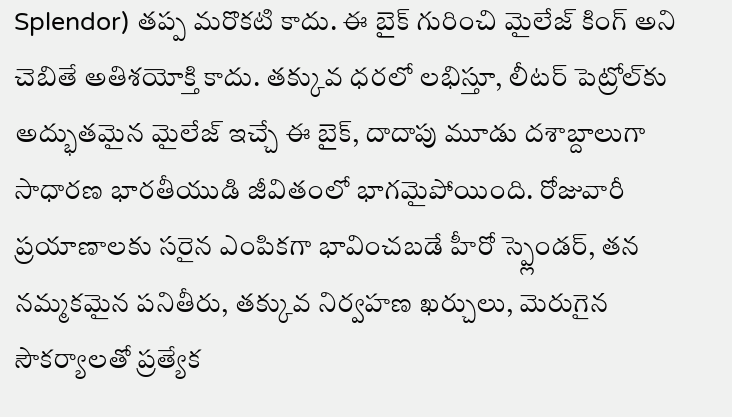Splendor) తప్ప మరొకటి కాదు. ఈ బైక్ గురించి మైలేజ్ కింగ్ అని చెబితే అతిశయోక్తి కాదు. తక్కువ ధరలో లభిస్తూ, లీటర్ పెట్రోల్‌కు అద్భుతమైన మైలేజ్ ఇచ్చే ఈ బైక్, దాదాపు మూడు దశాబ్దాలుగా సాధారణ భారతీయుడి జీవితంలో భాగమైపోయింది. రోజువారీ ప్రయాణాలకు సరైన ఎంపికగా భావించబడే హీరో స్ప్లెండర్, తన నమ్మకమైన పనితీరు, తక్కువ నిర్వహణ ఖర్చులు, మెరుగైన సౌకర్యాలతో ప్రత్యేక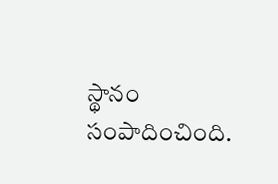స్థానం సంపాదించింది.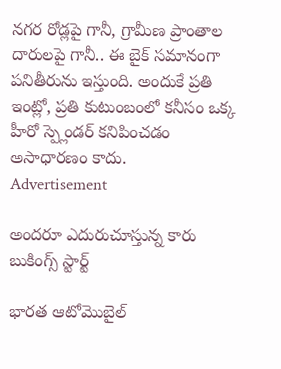నగర రోడ్లపై గానీ, గ్రామీణ ప్రాంతాల దారులపై గానీ.. ఈ బైక్ సమానంగా పనితీరును ఇస్తుంది. అందుకే ప్రతి ఇంట్లో, ప్రతి కుటుంబంలో కనీసం ఒక్క హీరో స్ప్లెండర్ కనిపించడం అసాధారణం కాదు.
Advertisement

అందరూ ఎదురుచూస్తున్న కారు బుకింగ్స్ స్టార్ట్

భారత ఆటోమొబైల్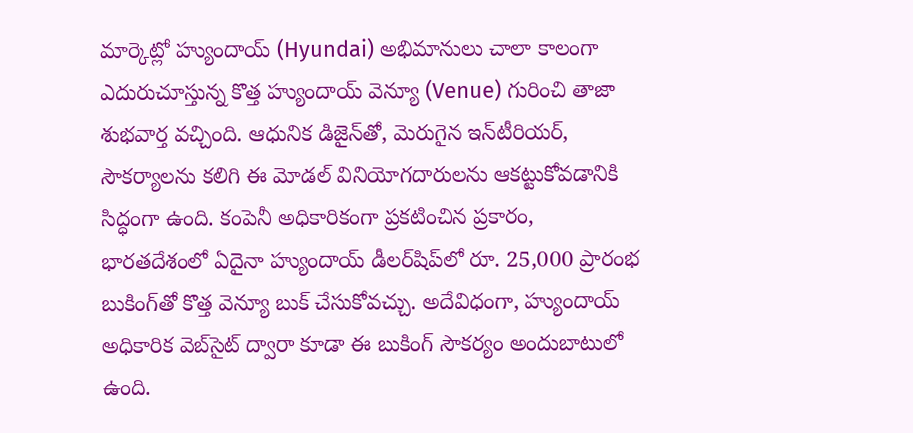మార్కెట్లో హ్యుందాయ్ (Hyundai) అభిమానులు చాలా కాలంగా ఎదురుచూస్తున్న కొత్త హ్యుందాయ్ వెన్యూ (Venue) గురించి తాజా శుభవార్త వచ్చింది. ఆధునిక డిజైన్‌తో, మెరుగైన ఇన్‌టీరియర్, సౌకర్యాలను కలిగి ఈ మోడల్ వినియోగదారులను ఆకట్టుకోవడానికి సిద్ధంగా ఉంది. కంపెనీ అధికారికంగా ప్రకటించిన ప్రకారం, భారతదేశంలో ఏదైనా హ్యుందాయ్ డీలర్‌షిప్‌లో రూ. 25,000 ప్రారంభ బుకింగ్‌తో కొత్త వెన్యూ బుక్ చేసుకోవచ్చు. అదేవిధంగా, హ్యుందాయ్ అధికారిక వెబ్‌సైట్ ద్వారా కూడా ఈ బుకింగ్ సౌకర్యం అందుబాటులో ఉంది.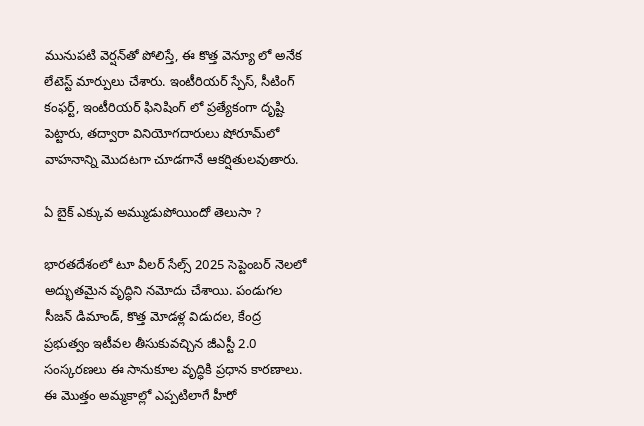మునుపటి వెర్షన్‌తో పోలిస్తే, ఈ కొత్త వెన్యూ లో అనేక లేటెస్ట్ మార్పులు చేశారు. ఇంటీరియర్ స్పేస్, సీటింగ్ కంఫర్ట్, ఇంటీరియర్ ఫినిషింగ్ లో ప్రత్యేకంగా దృష్టి పెట్టారు, తద్వారా వినియోగదారులు షోరూమ్‌లో వాహనాన్ని మొదటగా చూడగానే ఆకర్షితులవుతారు.

ఏ బైక్ ఎక్కువ అమ్ముడుపోయిందో తెలుసా ?

భారతదేశంలో టూ వీలర్ సేల్స్ 2025 సెప్టెంబర్ నెలలో అద్భుతమైన వృద్ధిని నమోదు చేశాయి. పండుగల సీజన్ డిమాండ్, కొత్త మోడళ్ల విడుదల, కేంద్ర ప్రభుత్వం ఇటీవల తీసుకువచ్చిన జీఎస్టీ 2.0 సంస్కరణలు ఈ సానుకూల వృద్ధికి ప్రధాన కారణాలు. ఈ మొత్తం అమ్మకాల్లో ఎప్పటిలాగే హీరో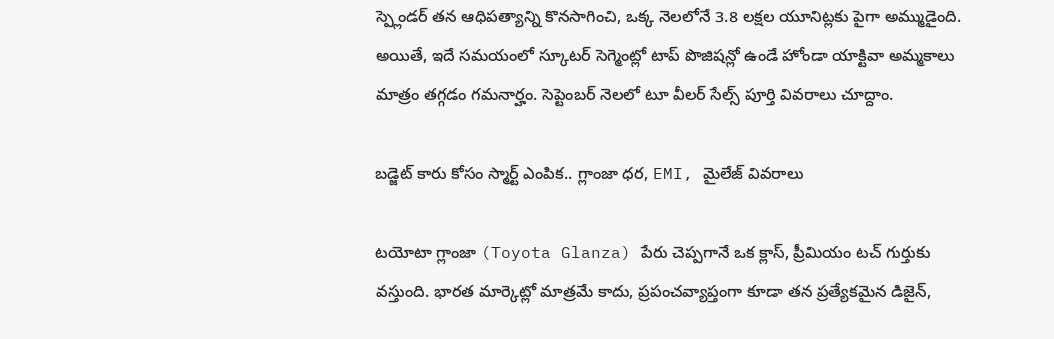స్ప్లెండర్ తన ఆధిపత్యాన్ని కొనసాగించి, ఒక్క నెలలోనే 3.8 లక్షల యూనిట్లకు పైగా అమ్ముడైంది. అయితే, ఇదే సమయంలో స్కూటర్ సెగ్మెంట్లో టాప్ పొజిషన్లో ఉండే హోండా యాక్టివా అమ్మకాలు మాత్రం తగ్గడం గమనార్హం. సెప్టెంబర్ నెలలో టూ వీలర్ సేల్స్ పూర్తి వివరాలు చూద్దాం.

బడ్జెట్ కారు కోసం స్మార్ట్ ఎంపిక.. గ్లాంజా ధర, EMI, మైలేజ్ వివరాలు

టయోటా గ్లాంజా (Toyota Glanza) పేరు చెప్పగానే ఒక క్లాస్, ప్రీమియం టచ్ గుర్తుకు వస్తుంది. భారత మార్కెట్లో మాత్రమే కాదు, ప్రపంచవ్యాప్తంగా కూడా తన ప్రత్యేకమైన డిజైన్‌,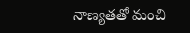నాణ్యతతో మంచి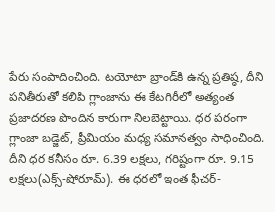పేరు సంపాదించింది. టయోటా బ్రాండ్‌కి ఉన్న ప్రతిష్ఠ, దీని పనితీరుతో కలిపి గ్లాంజాను ఈ కేటగిరీలో అత్యంత ప్రజాదరణ పొందిన కారు‌గా నిలబెట్టాయి. ధర పరంగా గ్లాంజా బడ్జెట్, ప్రీమియం మధ్య సమానత్వం సాధించింది. దీని ధర కనీసం రూ. 6.39 లక్షలు, గరిష్టంగా రూ. 9.15 లక్షలు(ఎక్స్-షోరూమ్). ఈ ధరలో ఇంత ఫీచర్-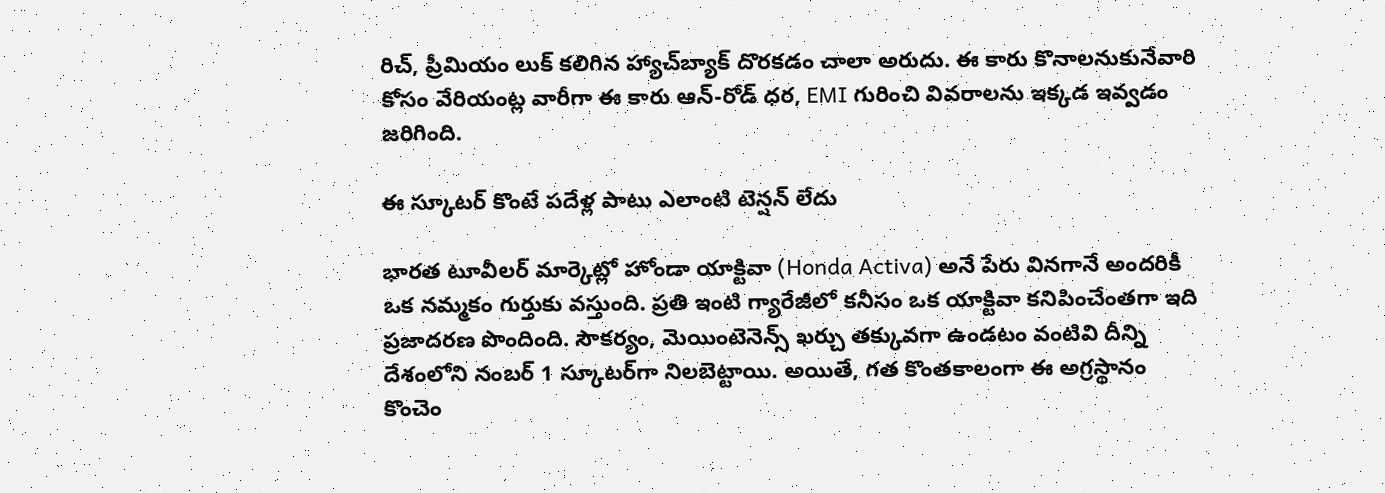రిచ్‌, ప్రీమియం లుక్‌ కలిగిన హ్యాచ్‌బ్యాక్ దొరకడం చాలా అరుదు. ఈ కారు కొనాలనుకునేవారి కోసం వేరియంట్ల వారీగా ఈ కారు ఆన్-రోడ్ ధర, EMI గురించి వివరాలను ఇక్కడ ఇవ్వడం జరిగింది.

ఈ స్కూటర్ కొంటే పదేళ్ల పాటు ఎలాంటి టెన్షన్ లేదు

భారత టూవీలర్ మార్కెట్లో హోండా యాక్టివా (Honda Activa) అనే పేరు వినగానే అందరికీ ఒక నమ్మకం గుర్తుకు వస్తుంది. ప్రతి ఇంటి గ్యారేజీలో కనీసం ఒక యాక్టివా కనిపించేంతగా ఇది ప్రజాదరణ పొందింది. సౌకర్యం, మెయింటెనెన్స్ ఖర్చు తక్కువగా ఉండటం వంటివి దీన్ని దేశంలోని నంబర్ 1 స్కూటర్‌గా నిలబెట్టాయి. అయితే, గత కొంతకాలంగా ఈ అగ్రస్థానం కొంచెం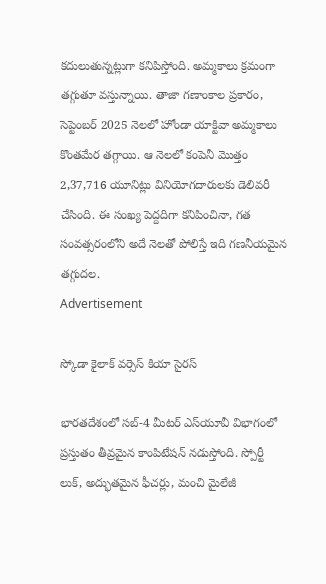కదులుతున్నట్లుగా కనిపిస్తోంది. అమ్మకాలు క్రమంగా తగ్గుతూ వస్తున్నాయి. తాజా గణాంకాల ప్రకారం, సెప్టెంబర్ 2025 నెలలో హోండా యాక్టివా అమ్మకాలు కొంతమేర తగ్గాయి. ఆ నెలలో కంపెనీ మొత్తం 2,37,716 యూనిట్లు వినియోగదారులకు డెలివరీ చేసింది. ఈ సంఖ్య పెద్దదిగా కనిపించినా, గత సంవత్సరంలోని అదే నెలతో పోలిస్తే ఇది గణనీయమైన తగ్గుదల.
Advertisement

స్కోడా కైలాక్ వర్సెస్ కియా సైరస్

భారతదేశంలో సబ్-4 మీటర్ ఎస్‌యూవీ విభాగంలో ప్రస్తుతం తీవ్రమైన కాంపిటేషన్ నడుస్తోంది. స్పోర్టీ లుక్, అద్భుతమైన ఫీచర్లు, మంచి మైలేజీ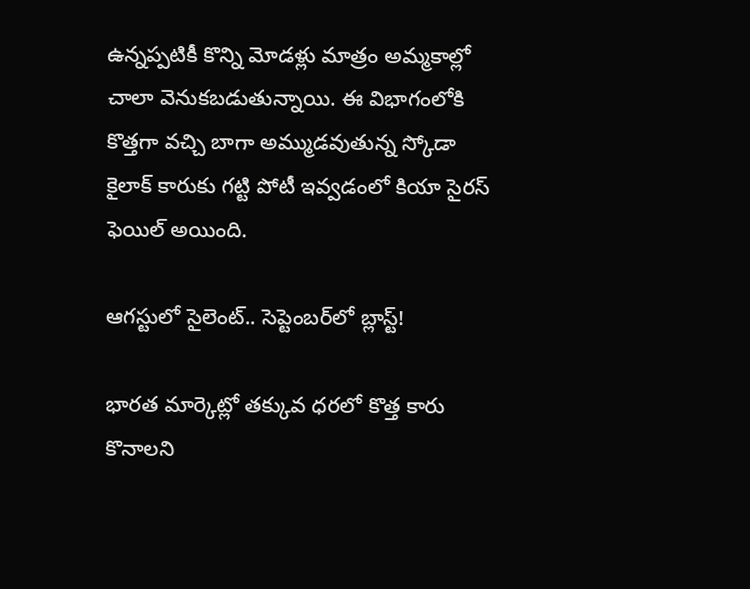ఉన్నప్పటికీ కొన్ని మోడళ్లు మాత్రం అమ్మకాల్లో చాలా వెనుకబడుతున్నాయి. ఈ విభాగంలోకి కొత్తగా వచ్చి బాగా అమ్ముడవుతున్న స్కోడా కైలాక్ కారుకు గట్టి పోటీ ఇవ్వడంలో కియా సైరస్ ఫెయిల్ అయింది.

ఆగస్టులో సైలెంట్.. సెప్టెంబర్‌లో బ్లాస్ట్!

భారత మార్కెట్లో తక్కువ ధరలో కొత్త కారు కొనాలని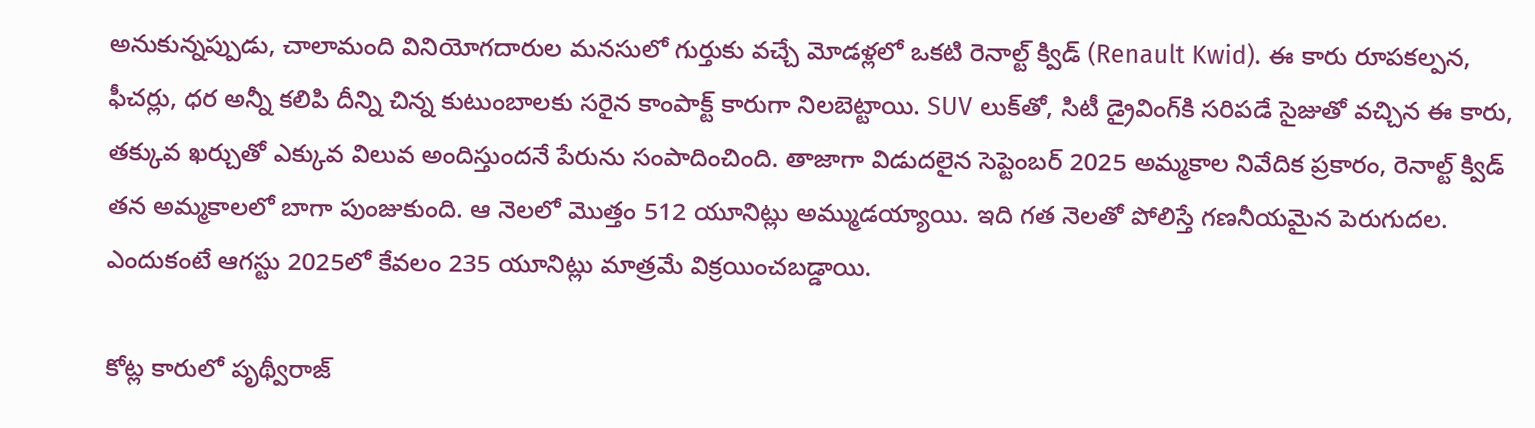అనుకున్నప్పుడు, చాలామంది వినియోగదారుల మనసులో గుర్తుకు వచ్చే మోడళ్లలో ఒకటి రెనాల్ట్ క్విడ్ (Renault Kwid). ఈ కారు రూపకల్పన, ఫీచర్లు, ధర అన్నీ కలిపి దీన్ని చిన్న కుటుంబాలకు సరైన కాంపాక్ట్ కారు‌గా నిలబెట్టాయి. SUV లుక్‌తో, సిటీ డ్రైవింగ్‌కి సరిపడే సైజుతో వచ్చిన ఈ కారు, తక్కువ ఖర్చుతో ఎక్కువ విలువ అందిస్తుందనే పేరును సంపాదించింది. తాజాగా విడుదలైన సెప్టెంబర్ 2025 అమ్మకాల నివేదిక ప్రకారం, రెనాల్ట్ క్విడ్ తన అమ్మకాలలో బాగా పుంజుకుంది. ఆ నెలలో మొత్తం 512 యూనిట్లు అమ్ముడయ్యాయి. ఇది గత నెలతో పోలిస్తే గణనీయమైన పెరుగుదల. ఎందుకంటే ఆగస్టు 2025లో కేవలం 235 యూనిట్లు మాత్రమే విక్రయించబడ్డాయి.

కోట్ల కారులో పృథ్వీరాజ్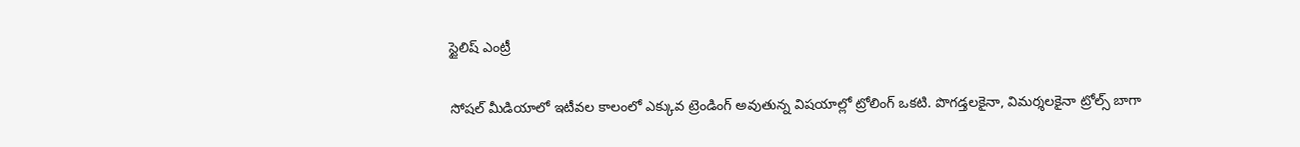స్టైలిష్ ఎంట్రీ

సోషల్ మీడియాలో ఇటీవల కాలంలో ఎక్కువ ట్రెండింగ్ అవుతున్న విషయాల్లో ట్రోలింగ్ ఒకటి. పొగడ్తలకైనా, విమర్శలకైనా ట్రోల్స్ బాగా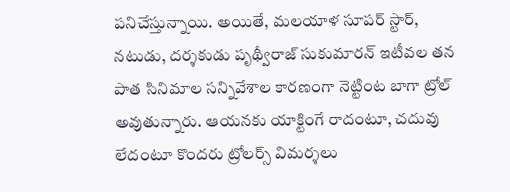పనిచేస్తున్నాయి. అయితే, మలయాళ సూపర్ స్టార్, నటుడు, దర్శకుడు పృథ్వీరాజ్ సుకుమారన్ ఇటీవల తన పాత సినిమాల సన్నివేశాల కారణంగా నెట్టింట బాగా ట్రోల్ అవుతున్నారు. ఆయనకు యాక్టింగే రాదంటూ, చదువు లేదంటూ కొందరు ట్రోలర్స్ విమర్శలు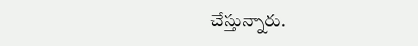చేస్తున్నారు.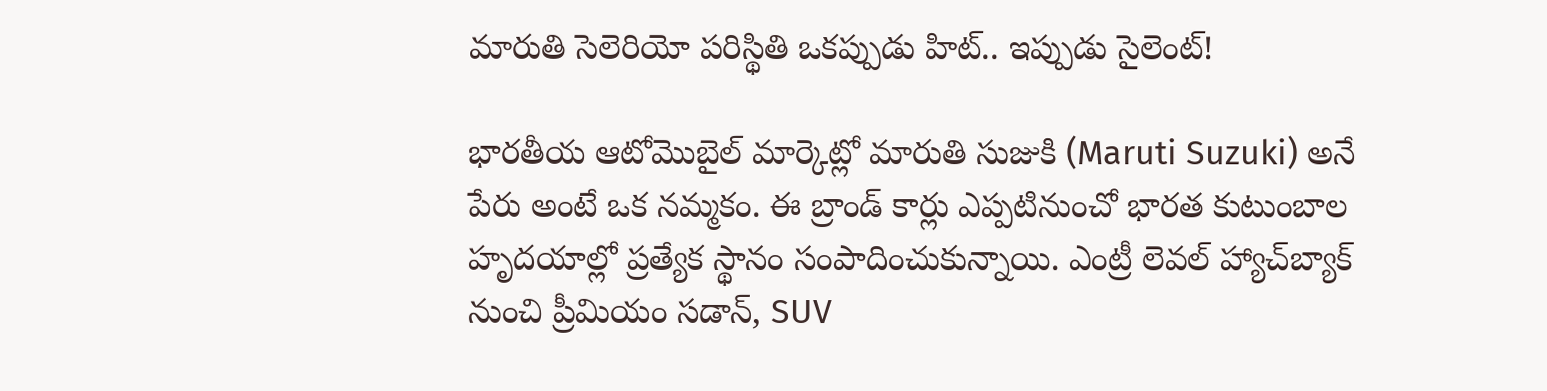మారుతి సెలెరియో పరిస్థితి ఒకప్పుడు హిట్.. ఇప్పుడు సైలెంట్!

భారతీయ ఆటోమొబైల్ మార్కెట్లో మారుతి సుజుకి (Maruti Suzuki) అనే పేరు అంటే ఒక నమ్మకం. ఈ బ్రాండ్ కార్లు ఎప్పటినుంచో భారత కుటుంబాల హృదయాల్లో ప్రత్యేక స్థానం సంపాదించుకున్నాయి. ఎంట్రీ లెవల్ హ్యాచ్‌బ్యాక్‌ నుంచి ప్రీమియం సడాన్‌, SUV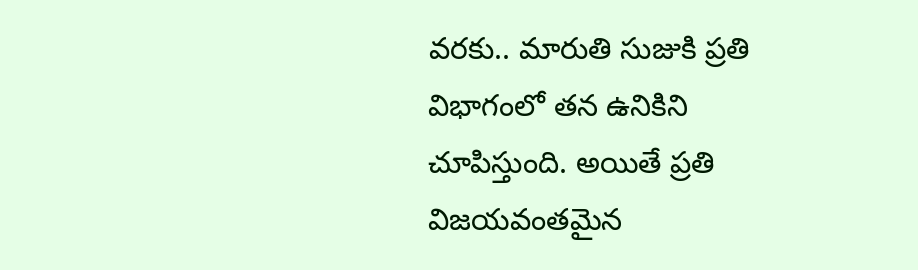వరకు.. మారుతి సుజుకి ప్రతి విభాగంలో తన ఉనికిని చూపిస్తుంది. అయితే ప్రతి విజయవంతమైన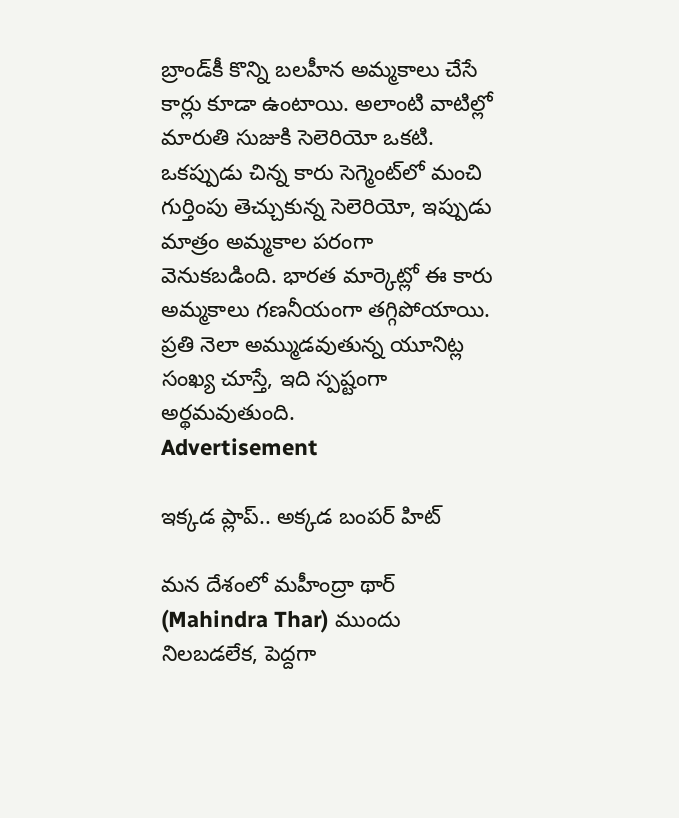బ్రాండ్‌కీ కొన్ని బలహీన అమ్మకాలు చేసే కార్లు కూడా ఉంటాయి. అలాంటి వాటిల్లో మారుతి సుజుకి సెలెరియో ఒకటి. ఒకప్పుడు చిన్న కారు సెగ్మెంట్‌లో మంచి గుర్తింపు తెచ్చుకున్న సెలెరియో, ఇప్పుడు మాత్రం అమ్మకాల పరంగా వెనుకబడింది. భారత మార్కెట్లో ఈ కారు అమ్మకాలు గణనీయంగా తగ్గిపోయాయి. ప్రతి నెలా అమ్ముడవుతున్న యూనిట్ల సంఖ్య చూస్తే, ఇది స్పష్టంగా అర్థమవుతుంది.
Advertisement

ఇక్కడ ప్లాప్.. అక్కడ బంపర్ హిట్

మన దేశంలో మహీంద్రా థార్ (Mahindra Thar) ముందు నిలబడలేక, పెద్దగా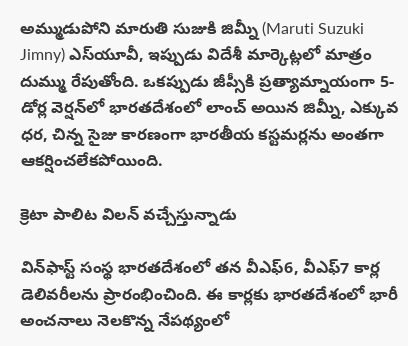అమ్ముడుపోని మారుతి సుజుకి జిమ్నీ (Maruti Suzuki Jimny) ఎస్‌యూవీ, ఇప్పుడు విదేశీ మార్కెట్లలో మాత్రం దుమ్ము రేపుతోంది. ఒకప్పుడు జీప్సీకి ప్రత్యామ్నాయంగా 5-డోర్ల వెర్షన్‌లో భారతదేశంలో లాంచ్ అయిన జిమ్నీ, ఎక్కువ ధర, చిన్న సైజు కారణంగా భారతీయ కస్టమర్లను అంతగా ఆకర్షించలేకపోయింది.

క్రెటా పాలిట విలన్ వచ్చేస్తున్నాడు

విన్‌ఫాస్ట్ సంస్థ భారతదేశంలో తన వీఎఫ్6, వీఎఫ్7 కార్ల డెలివరీలను ప్రారంభించింది. ఈ కార్లకు భారతదేశంలో భారీ అంచనాలు నెలకొన్న నేపథ్యంలో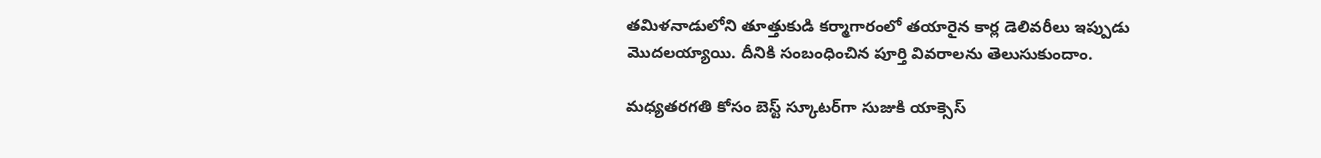తమిళనాడులోని తూత్తుకుడి కర్మాగారంలో తయారైన కార్ల డెలివరీలు ఇప్పుడు మొదలయ్యాయి. దీనికి సంబంధించిన పూర్తి వివరాలను తెలుసుకుందాం.

మధ్యతరగతి కోసం బెస్ట్ స్కూటర్‌గా సుజుకి యాక్సెస్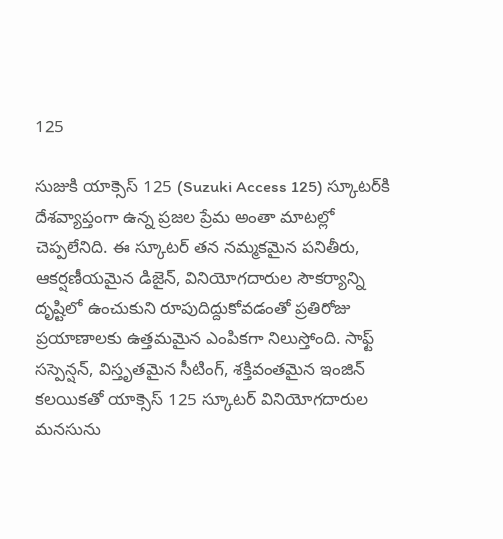125

సుజుకి యాక్సెస్ 125 (Suzuki Access 125) స్కూటర్‌కి దేశవ్యాప్తంగా ఉన్న ప్రజల ప్రేమ అంతా మాటల్లో చెప్పలేనిది. ఈ స్కూటర్ తన నమ్మకమైన పనితీరు, ఆకర్షణీయమైన డిజైన్‌, వినియోగదారుల సౌకర్యాన్ని దృష్టిలో ఉంచుకుని రూపుదిద్దుకోవడంతో ప్రతిరోజు ప్రయాణాలకు ఉత్తమమైన ఎంపికగా నిలుస్తోంది. సాఫ్ట్ సస్పెన్షన్, విస్తృతమైన సీటింగ్‌, శక్తివంతమైన ఇంజిన్ కలయికతో యాక్సెస్ 125 స్కూటర్ వినియోగదారుల మనసును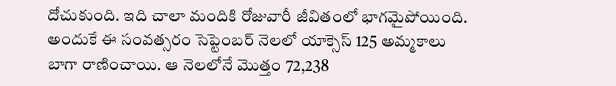దోచుకుంది. ఇది చాలా మందికి రోజువారీ జీవితంలో భాగమైపోయింది. అందుకే ఈ సంవత్సరం సెప్టెంబర్ నెలలో యాక్సెస్ 125 అమ్మకాలు బాగా రాణించాయి. ఆ నెలలోనే మొత్తం 72,238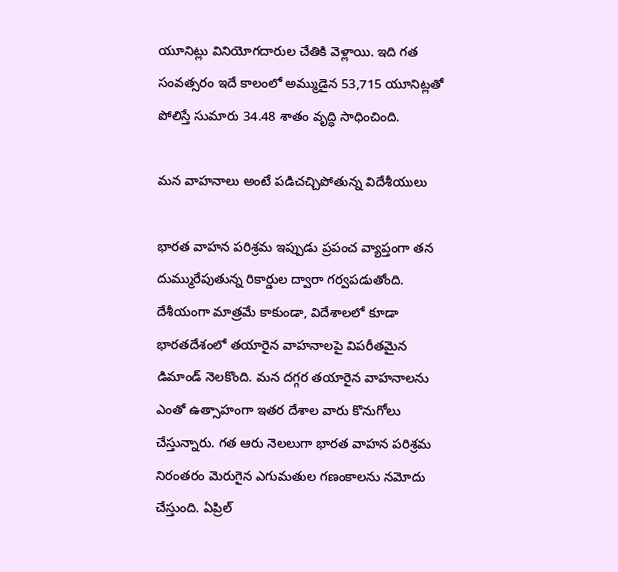యూనిట్లు వినియోగదారుల చేతికి వెళ్లాయి. ఇది గత సంవత్సరం ఇదే కాలంలో అమ్ముడైన 53,715 యూనిట్లతో పోలిస్తే సుమారు 34.48 శాతం వృద్ధి సాధించింది.

మన వాహనాలు అంటే పడిచచ్చిపోతున్న విదేశీయులు

భారత వాహన పరిశ్రమ ఇప్పుడు ప్రపంచ వ్యాప్తంగా తన దుమ్మురేపుతున్న రికార్డుల ద్వారా గర్వపడుతోంది. దేశీయంగా మాత్రమే కాకుండా, విదేశాలలో కూడా భారతదేశంలో తయారైన వాహనాలపై విపరీతమైన డిమాండ్ నెలకొంది. మన దగ్గర తయారైన వాహనాలను ఎంతో ఉత్సాహంగా ఇతర దేశాల వారు కొనుగోలు చేస్తున్నారు. గత ఆరు నెలలుగా భారత వాహన పరిశ్రమ నిరంతరం మెరుగైన ఎగుమతుల గణంకాలను నమోదు చేస్తుంది. ఏప్రిల్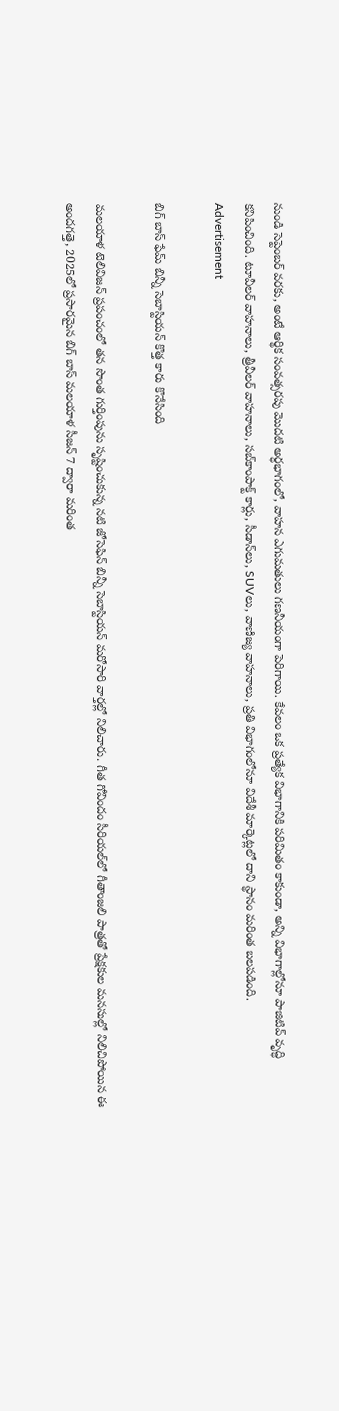నుండి సెప్టెంబర్ వరకు, అంటే ఆర్థిక సంవత్సరపు మొదటి అర్ధభాగంలో, వాహన ఎగుమతులు గణనీయంగా పెరిగాయి. కేవలం ఒక ప్రత్యేక విభాగానికి పరిమితం కాకుండా, అన్ని విభాగాల్లోనూ పాజిటివ్ వృద్ధి కనిపించింది. టూవీలర్ వాహనాలు, త్రీవీలర్ వాహనాలు, సబ్‌కాంపాక్ట్ కార్లు, సీడాన్‌లు, SUVలు, వాణిజ్య వాహనాలు, ప్రతి విభాగంలోనూ విదేశీ మార్కెట్లలో దాని స్థానం మరింత బలపడింది.
Advertisement

బిగ్ బాస్ ఫేమ్ బిన్నీ సెబాస్టియన్ కొత్త కారు కొనేసింది

మలయాళ టెలివిజన్ ప్రపంచంలో తన సొంత గుర్తింపును సృష్టించుకున్న నటి జోసెఫిన్ బిన్నీ సెబాస్టియన్ మరోసారి వార్తల్లో నిలిచారు. గీత గోవిందం సీరియల్‌లో గీతాంజలి పాత్రతో ప్రేక్షకుల మనసుల్లో నిలిచిపోయిన ఈ అందగత్తె, 2025లో ప్రసారమైన బిగ్ బాస్ మలయాళ సీజన్ 7 ద్వారా మరింత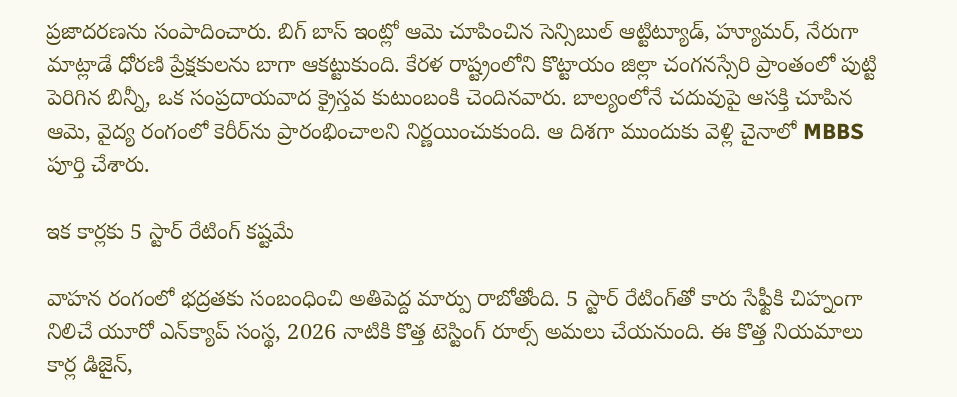ప్రజాదరణను సంపాదించారు. బిగ్ బాస్ ఇంట్లో ఆమె చూపించిన సెన్సిబుల్ ఆట్టిట్యూడ్, హ్యూమర్, నేరుగా మాట్లాడే ధోరణి ప్రేక్షకులను బాగా ఆకట్టుకుంది. కేరళ రాష్ట్రంలోని కొట్టాయం జిల్లా చంగనస్సేరి ప్రాంతంలో పుట్టి పెరిగిన బిన్నీ, ఒక సంప్రదాయవాద క్రైస్తవ కుటుంబంకి చెందినవారు. బాల్యంలోనే చదువుపై ఆసక్తి చూపిన ఆమె, వైద్య రంగంలో కెరీర్‌ను ప్రారంభించాలని నిర్ణయించుకుంది. ఆ దిశగా ముందుకు వెళ్లి చైనాలో MBBS పూర్తి చేశారు.

ఇక కార్లకు 5 స్టార్ రేటింగ్ కష్టమే

వాహన రంగంలో భద్రతకు సంబంధించి అతిపెద్ద మార్పు రాబోతోంది. 5 స్టార్ రేటింగ్‌తో కారు సేఫ్టీకి చిహ్నంగా నిలిచే యూరో ఎన్‌క్యాప్ సంస్థ, 2026 నాటికి కొత్త టెస్టింగ్ రూల్స్ అమలు చేయనుంది. ఈ కొత్త నియమాలు కార్ల డిజైన్,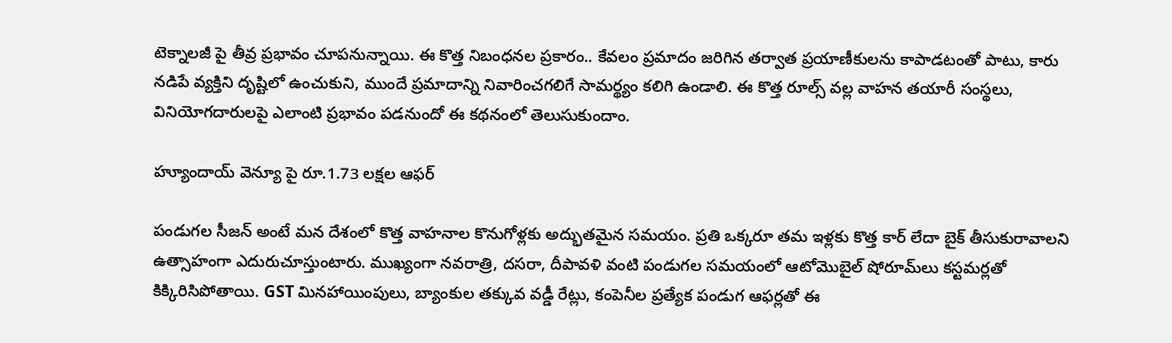టెక్నాలజీ పై తీవ్ర ప్రభావం చూపనున్నాయి. ఈ కొత్త నిబంధనల ప్రకారం.. కేవలం ప్రమాదం జరిగిన తర్వాత ప్రయాణీకులను కాపాడటంతో పాటు, కారు నడిపే వ్యక్తిని దృష్టిలో ఉంచుకుని, ముందే ప్రమాదాన్ని నివారించగలిగే సామర్థ్యం కలిగి ఉండాలి. ఈ కొత్త రూల్స్ వల్ల వాహన తయారీ సంస్థలు, వినియోగదారులపై ఎలాంటి ప్రభావం పడనుందో ఈ కథనంలో తెలుసుకుందాం.

హ్యూందాయ్ వెన్యూ పై రూ.1.73 లక్షల ఆఫర్

పండుగల సీజన్ అంటే మన దేశంలో కొత్త వాహనాల కొనుగోళ్లకు అద్భుతమైన సమయం. ప్రతి ఒక్కరూ తమ ఇళ్లకు కొత్త కార్ లేదా బైక్ తీసుకురావాలని ఉత్సాహంగా ఎదురుచూస్తుంటారు. ముఖ్యంగా నవరాత్రి, దసరా, దీపావళి వంటి పండుగల సమయంలో ఆటోమొబైల్ షోరూమ్‌లు కస్టమర్లతో కిక్కిరిసిపోతాయి. GST మినహాయింపులు, బ్యాంకుల తక్కువ వడ్డీ రేట్లు, కంపెనీల ప్రత్యేక పండుగ ఆఫర్లతో ఈ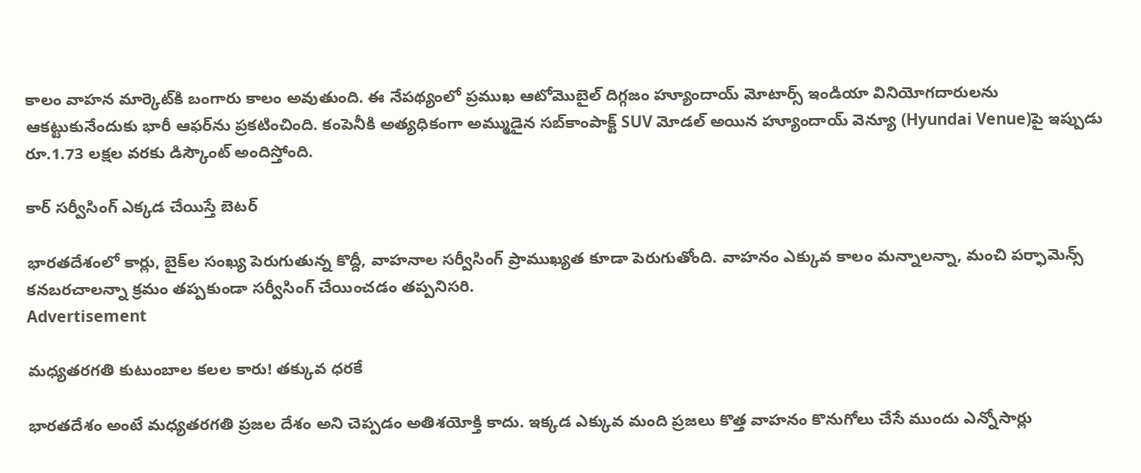కాలం వాహన మార్కెట్‌కి బంగారు కాలం అవుతుంది. ఈ నేపథ్యంలో ప్రముఖ ఆటోమొబైల్ దిగ్గజం హ్యూందాయ్ మోటార్స్ ఇండియా వినియోగదారులను ఆకట్టుకునేందుకు భారీ ఆఫర్‌ను ప్రకటించింది. కంపెనీకి అత్యధికంగా అమ్ముడైన సబ్‌కాంపాక్ట్ SUV మోడల్ అయిన హ్యూందాయ్ వెన్యూ (Hyundai Venue)పై ఇప్పుడు రూ.1.73 లక్షల వరకు డిస్కౌంట్ అందిస్తోంది.

కార్ సర్వీసింగ్ ఎక్కడ చేయిస్తే బెటర్

భారతదేశంలో కార్లు, బైక్‌ల సంఖ్య పెరుగుతున్న కొద్దీ, వాహనాల సర్వీసింగ్ ప్రాముఖ్యత కూడా పెరుగుతోంది. వాహనం ఎక్కువ కాలం మన్నాలన్నా, మంచి పర్ఫామెన్స్ కనబరచాలన్నా క్రమం తప్పకుండా సర్వీసింగ్ చేయించడం తప్పనిసరి.
Advertisement

మధ్యతరగతి కుటుంబాల కలల కారు! తక్కువ ధరకే

భారతదేశం అంటే మధ్యతరగతి ప్రజల దేశం అని చెప్పడం అతిశయోక్తి కాదు. ఇక్కడ ఎక్కువ మంది ప్రజలు కొత్త వాహనం కొనుగోలు చేసే ముందు ఎన్నోసార్లు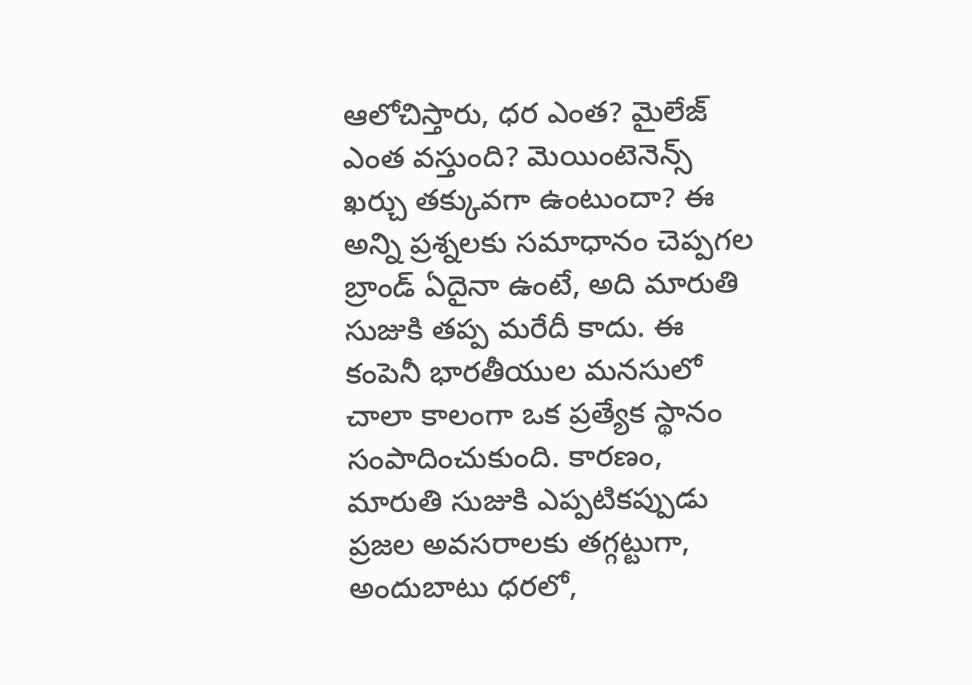ఆలోచిస్తారు, ధర ఎంత? మైలేజ్ ఎంత వస్తుంది? మెయింటెనెన్స్ ఖర్చు తక్కువగా ఉంటుందా? ఈ అన్ని ప్రశ్నలకు సమాధానం చెప్పగల బ్రాండ్ ఏదైనా ఉంటే, అది మారుతి సుజుకి తప్ప మరేదీ కాదు. ఈ కంపెనీ భారతీయుల మనసులో చాలా కాలంగా ఒక ప్రత్యేక స్థానం సంపాదించుకుంది. కారణం, మారుతి సుజుకి ఎప్పటికప్పుడు ప్రజల అవసరాలకు తగ్గట్టుగా, అందుబాటు ధరలో,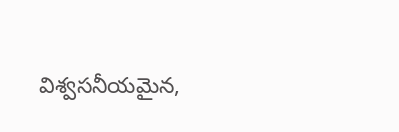విశ్వసనీయమైన,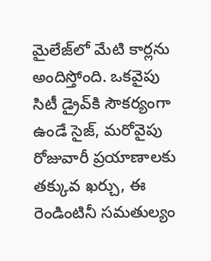మైలేజ్‌లో మేటి కార్లను అందిస్తోంది. ఒకవైపు సిటీ డ్రైవ్‌కి సౌకర్యంగా ఉండే సైజ్‌, మరోవైపు రోజువారీ ప్రయాణాలకు తక్కువ ఖర్చు, ఈ రెండింటినీ సమతుల్యం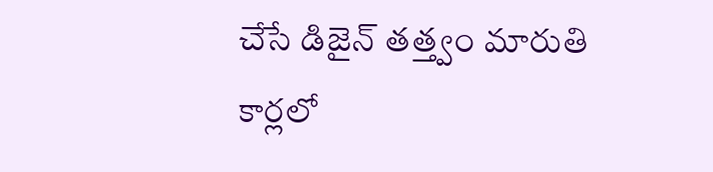చేసే డిజైన్ తత్త్వం మారుతి కార్లలో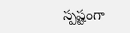స్పష్టంగా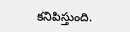కనిపిస్తుంది.